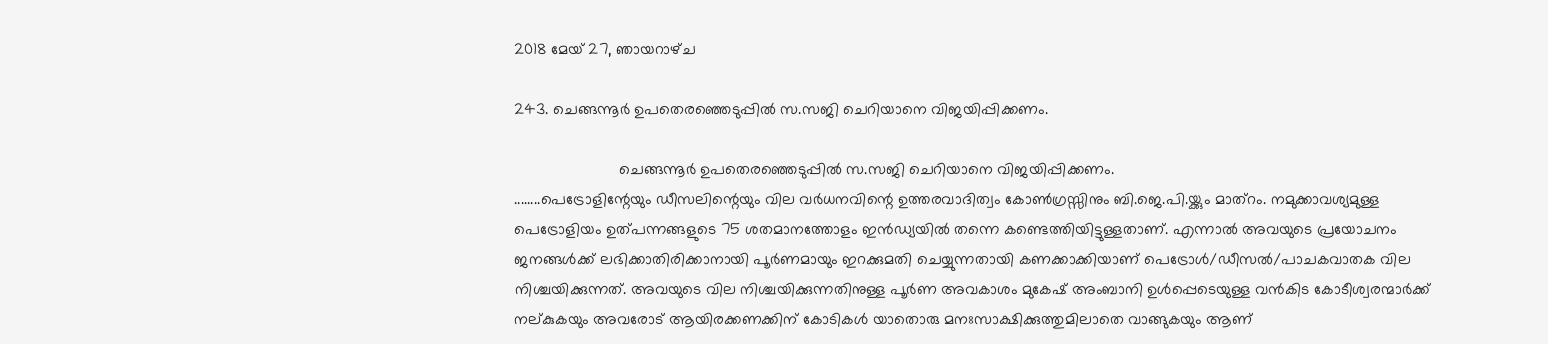2018 മേയ് 27, ഞായറാഴ്‌ച

243. ചെങ്ങന്നൂർ ഉപതെരഞ്ഞെടുപ്പിൽ സ.സജി ചെറിയാനെ വിജയിപ്പിക്കണം.

                        ചെങ്ങന്നൂർ ഉപതെരഞ്ഞെടുപ്പിൽ സ.സജി ചെറിയാനെ വിജയിപ്പിക്കണം.
........പെട്രോളിന്റേയും ഡീസലിന്റെയും വില വർധനവിന്റെ ഉത്തരവാദിത്വം കോൺഗ്രസ്സിനും ബി.ജെ.പി.യ്ക്കും മാത്റം. നമുക്കാവശ്യമുള്ള പെട്രോളിയം ഉത്പന്നങ്ങളുടെ 75 ശതമാനത്തോളം ഇൻഡ്യയിൽ തന്നെ കണ്ടെത്തിയിട്ടുള്ളതാണ്. എന്നാൽ അവയുടെ പ്രയോചനം ജനങ്ങൾക്ക് ലഭിക്കാതിരിക്കാനായി പൂർണമായും ഇറക്കുമതി ചെയ്യുന്നതായി കണക്കാക്കിയാണ് പെട്രോൾ/ഡീസൽ/പാചകവാതക വില നിശ്ചയിക്കുന്നത്. അവയുടെ വില നിശ്ചയിക്കുന്നതിനുള്ള പൂർണ അവകാശം മുകേഷ് അംബാനി ഉൾപ്പെടെയുള്ള വൻകിട കോടീശ്വരന്മാർക്ക് നല്കുകയും അവരോട് ആയിരക്കണക്കിന് കോടികൾ യാതൊരു മനഃസാക്ഷിക്കുത്തുമിലാതെ വാങ്ങുകയും ആണ്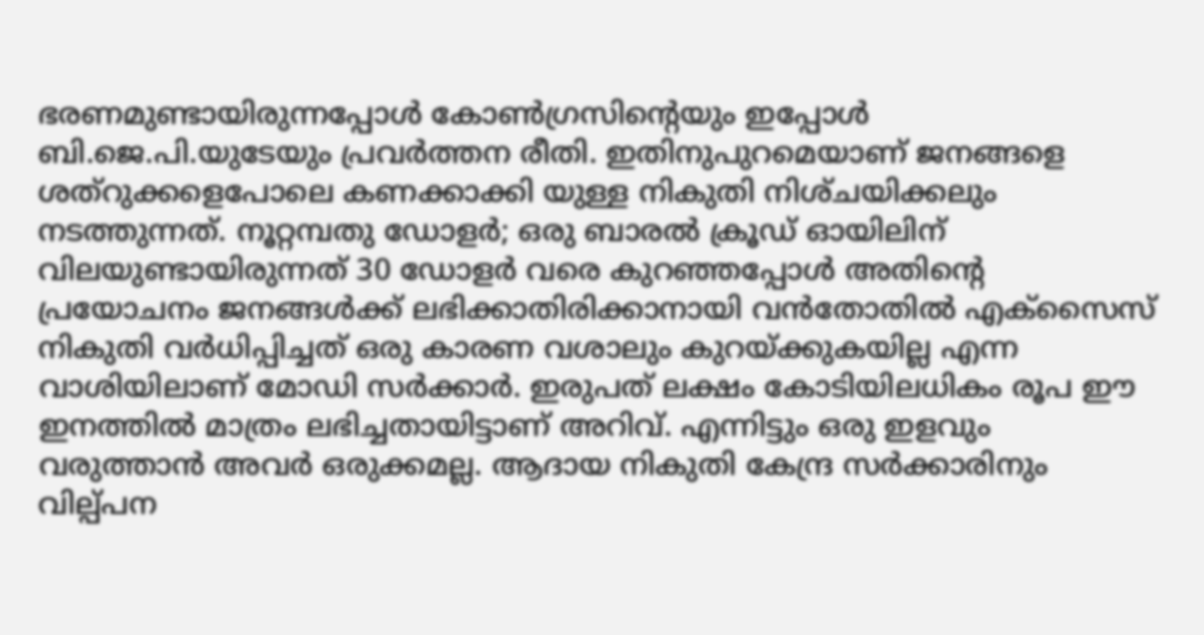ഭരണമുണ്ടായിരുന്നപ്പോൾ കോൺഗ്രസിന്റെയും ഇപ്പോൾ ബി.ജെ.പി.യുടേയും പ്രവർത്തന രീതി. ഇതിനുപുറമെയാണ് ജനങ്ങളെ ശത്റുക്കളെപോലെ കണക്കാക്കി യുള്ള നികുതി നിശ്‌ചയിക്കലും നടത്തുന്നത്. നൂറ്റമ്പതു ഡോളർ; ഒരു ബാരൽ ക്രൂഡ് ഓയിലിന് വിലയുണ്ടായിരുന്നത് 30 ഡോളർ വരെ കുറഞ്ഞപ്പോൾ അതിന്റെ പ്രയോചനം ജനങ്ങൾക്ക് ലഭിക്കാതിരിക്കാനായി വൻതോതിൽ എക്സൈസ് നികുതി വർധിപ്പിച്ചത് ഒരു കാരണ വശാലും കുറയ്ക്കുകയില്ല എന്ന വാശിയിലാണ് മോഡി സർക്കാർ. ഇരുപത് ലക്ഷം കോടിയിലധികം രൂപ ഈ ഇനത്തിൽ മാത്രം ലഭിച്ചതായിട്ടാണ് അറിവ്. എന്നിട്ടും ഒരു ഇളവും വരുത്താൻ അവർ ഒരുക്കമല്ല. ആദായ നികുതി കേന്ദ്ര സർക്കാരിനും വില്പ്പന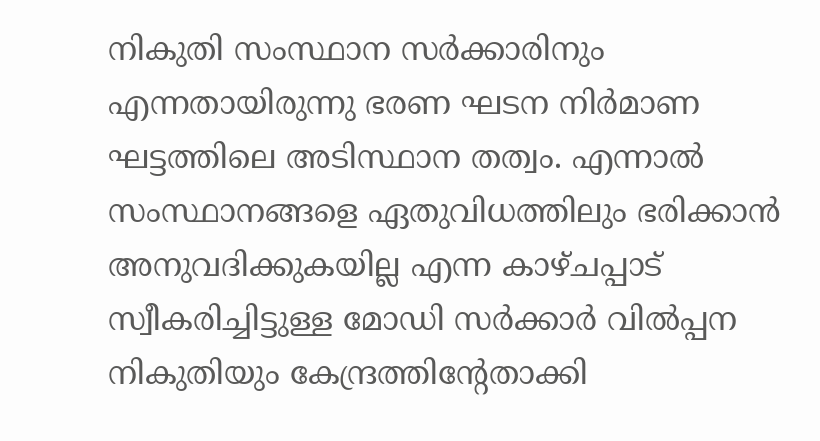നികുതി സംസ്ഥാന സർക്കാരിനും എന്നതായിരുന്നു ഭരണ ഘടന നിർമാണ ഘട്ടത്തിലെ അടിസ്ഥാന തത്വം. എന്നാൽ സംസ്ഥാനങ്ങളെ ഏതുവിധത്തിലും ഭരിക്കാൻ അനുവദിക്കുകയില്ല എന്ന കാഴ്ചപ്പാട് സ്വീകരിച്ചിട്ടുള്ള മോഡി സർക്കാർ വിൽപ്പന നികുതിയും കേന്ദ്രത്തിന്റേതാക്കി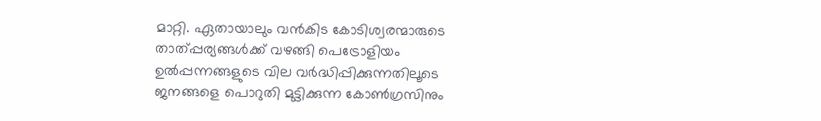മാറ്റി. ഏതായാലും വൻകിട കോടിശ്വരന്മാരുടെ താത്പ്പര്യങ്ങൾക്ക് വഴങ്ങി പെട്രോളിയം ഉൽപ്പന്നങ്ങളുടെ വില വർദ്ധിപ്പിക്കുന്നതിലൂടെ ജനങ്ങളെ പൊറുതി മുട്ടിക്കുന്ന കോൺഗ്രസിനും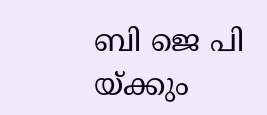ബി ജെ പി യ്ക്കും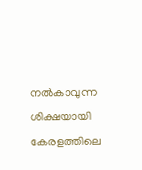നൽകാവുന്ന ശിക്ഷയായി കേരളത്തിലെ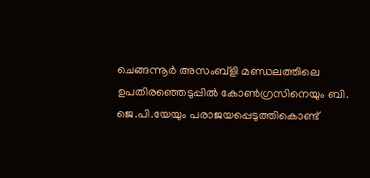ചെങ്ങന്നൂർ അസംബ്ളി മണ്ഡലത്തിലെ ഉപതിരഞ്ഞെടുപ്പിൽ കോൺഗ്രസിനെയും ബി. ജെ.പി.യേയും പരാജയപ്പെടുത്തികൊണ്ട്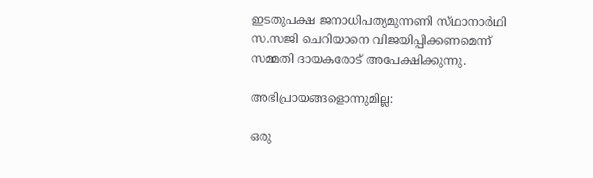ഇടതുപക്ഷ ജനാധിപത്യമുന്നണി സ്‌ഥാനാർഥി സ.സജി ചെറിയാനെ വിജയിപ്പിക്കണമെന്ന് സമ്മതി ദായകരോട് അപേക്ഷിക്കുന്നു.

അഭിപ്രായങ്ങളൊന്നുമില്ല:

ഒരു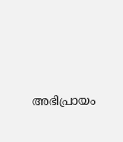അഭിപ്രായം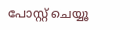പോസ്റ്റ് ചെയ്യൂ